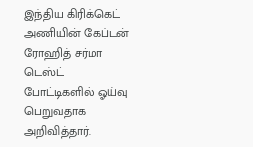இந்திய கிரிக்கெட் அணியின் கேப்டன் ரோஹித் சர்மா டெஸ்ட் போட்டிகளில் ஓய்வு பெறுவதாக அறிவித்தார்.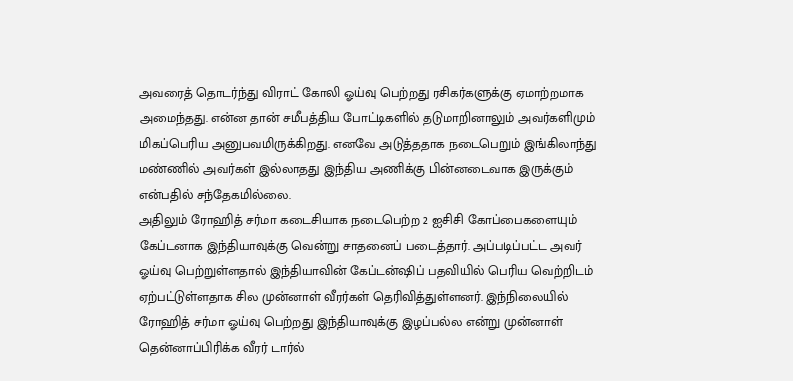அவரைத் தொடர்ந்து விராட் கோலி ஓய்வு பெற்றது ரசிகர்களுக்கு ஏமாற்றமாக அமைந்தது. என்ன தான் சமீபத்திய போட்டிகளில் தடுமாறினாலும் அவர்களிமும் மிகப்பெரிய அனுபவமிருக்கிறது. எனவே அடுத்ததாக நடைபெறும் இங்கிலாந்து மண்ணில் அவர்கள் இல்லாதது இந்திய அணிக்கு பின்னடைவாக இருக்கும் என்பதில் சந்தேகமில்லை.
அதிலும் ரோஹித் சர்மா கடைசியாக நடைபெற்ற 2 ஐசிசி கோப்பைகளையும் கேப்டனாக இந்தியாவுக்கு வென்று சாதனைப் படைத்தார். அப்படிப்பட்ட அவர் ஓய்வு பெற்றுள்ளதால் இந்தியாவின் கேப்டன்ஷிப் பதவியில் பெரிய வெற்றிடம் ஏற்பட்டுள்ளதாக சில முன்னாள் வீரர்கள் தெரிவித்துள்ளனர். இந்நிலையில் ரோஹித் சர்மா ஓய்வு பெற்றது இந்தியாவுக்கு இழப்பல்ல என்று முன்னாள் தென்னாப்பிரிக்க வீரர் டார்ல்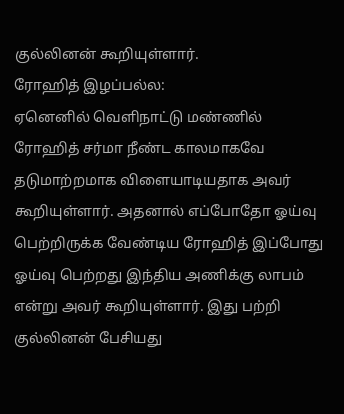குல்லினன் கூறியுள்ளார்.
ரோஹித் இழப்பல்ல:
ஏனெனில் வெளிநாட்டு மண்ணில் ரோஹித் சர்மா நீண்ட காலமாகவே தடுமாற்றமாக விளையாடியதாக அவர் கூறியுள்ளார். அதனால் எப்போதோ ஓய்வு பெற்றிருக்க வேண்டிய ரோஹித் இப்போது ஓய்வு பெற்றது இந்திய அணிக்கு லாபம் என்று அவர் கூறியுள்ளார். இது பற்றி குல்லினன் பேசியது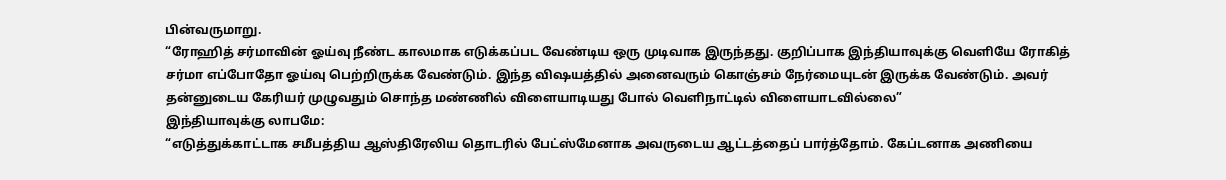பின்வருமாறு.
“ரோஹித் சர்மாவின் ஓய்வு நீண்ட காலமாக எடுக்கப்பட வேண்டிய ஒரு முடிவாக இருந்தது. குறிப்பாக இந்தியாவுக்கு வெளியே ரோகித் சர்மா எப்போதோ ஓய்வு பெற்றிருக்க வேண்டும். இந்த விஷயத்தில் அனைவரும் கொஞ்சம் நேர்மையுடன் இருக்க வேண்டும். அவர் தன்னுடைய கேரியர் முழுவதும் சொந்த மண்ணில் விளையாடியது போல் வெளிநாட்டில் விளையாடவில்லை”
இந்தியாவுக்கு லாபமே:
“எடுத்துக்காட்டாக சமீபத்திய ஆஸ்திரேலிய தொடரில் பேட்ஸ்மேனாக அவருடைய ஆட்டத்தைப் பார்த்தோம். கேப்டனாக அணியை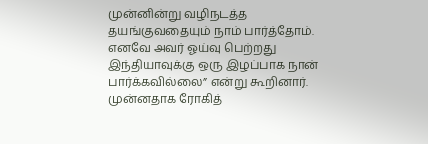முன்னின்று வழிநடத்த தயங்குவதையும் நாம் பார்த்தோம். எனவே அவர் ஓய்வு பெற்றது இந்தியாவுக்கு ஒரு இழப்பாக நான் பார்க்கவில்லை” என்று கூறினார். முன்னதாக ரோகித்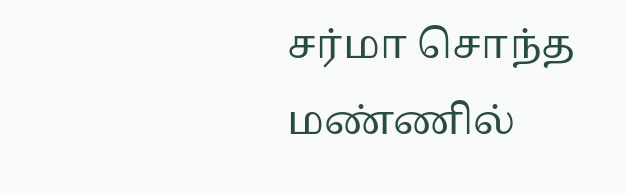சர்மா சொந்த மண்ணில்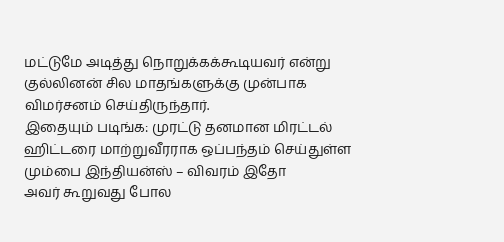மட்டுமே அடித்து நொறுக்கக்கூடியவர் என்று குல்லினன் சில மாதங்களுக்கு முன்பாக விமர்சனம் செய்திருந்தார்.
இதையும் படிங்க: முரட்டு தனமான மிரட்டல் ஹிட்டரை மாற்றுவீரராக ஒப்பந்தம் செய்துள்ள மும்பை இந்தியன்ஸ் – விவரம் இதோ
அவர் கூறுவது போல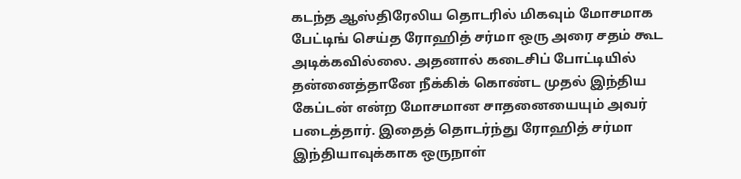கடந்த ஆஸ்திரேலிய தொடரில் மிகவும் மோசமாக பேட்டிங் செய்த ரோஹித் சர்மா ஒரு அரை சதம் கூட அடிக்கவில்லை. அதனால் கடைசிப் போட்டியில் தன்னைத்தானே நீக்கிக் கொண்ட முதல் இந்திய கேப்டன் என்ற மோசமான சாதனையையும் அவர் படைத்தார். இதைத் தொடர்ந்து ரோஹித் சர்மா இந்தியாவுக்காக ஒருநாள்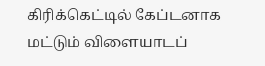கிரிக்கெட்டில் கேப்டனாக மட்டும் விளையாடப்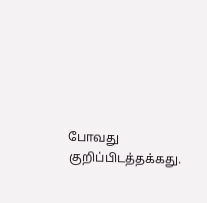போவது குறிப்பிடத்தக்கது.